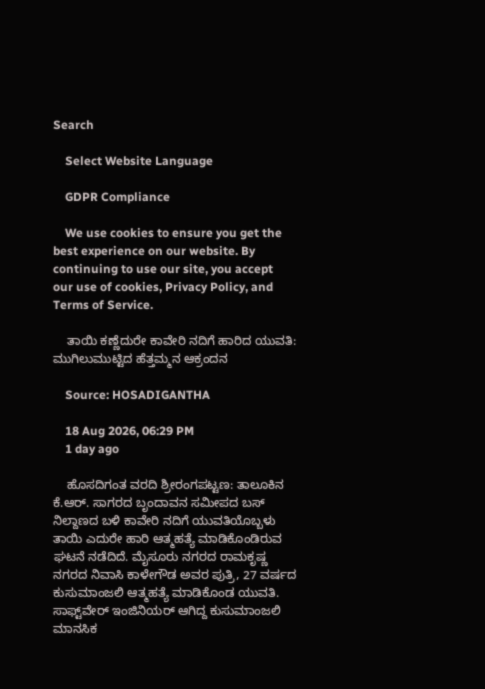Search

    Select Website Language

    GDPR Compliance

    We use cookies to ensure you get the best experience on our website. By continuing to use our site, you accept our use of cookies, Privacy Policy, and Terms of Service.

    ತಾಯಿ ಕಣ್ಣೆದುರೇ ಕಾವೇರಿ ನದಿಗೆ ಹಾರಿದ ಯುವತಿ: ಮುಗಿಲುಮುಟ್ಟಿದ ಹೆತ್ತಮ್ಮನ ಆಕ್ರಂದನ

    Source: HOSADIGANTHA

    18 Aug 2026, 06:29 PM
    1 day ago

    ಹೊಸದಿಗಂತ ವರದಿ ಶ್ರೀರಂಗಪಟ್ಟಣ: ತಾಲೂಕಿನ ಕೆ.ಆರ್. ಸಾಗರದ ಬೃಂದಾವನ ಸಮೀಪದ ಬಸ್ ನಿಲ್ದಾಣದ ಬಳಿ ಕಾವೇರಿ ನದಿಗೆ ಯುವತಿಯೊಬ್ಬಳು ತಾಯಿ ಎದುರೇ ಹಾರಿ ಆತ್ಮಹತ್ಯೆ ಮಾಡಿಕೊಂಡಿರುವ ಘಟನೆ ನಡೆದಿದೆ. ಮೈಸೂರು ನಗರದ ರಾಮಕೃಷ್ಣ ನಗರದ ನಿವಾಸಿ ಕಾಳೇಗೌಡ ಅವರ ಪುತ್ರಿ, 27 ವರ್ಷದ ಕುಸುಮಾಂಜಲಿ ಆತ್ಮಹತ್ಯೆ ಮಾಡಿಕೊಂಡ ಯುವತಿ. ಸಾಫ್ಟ್‌ವೇರ್ ಇಂಜಿನಿಯರ್ ಆಗಿದ್ದ ಕುಸುಮಾಂಜಲಿ ಮಾನಸಿಕ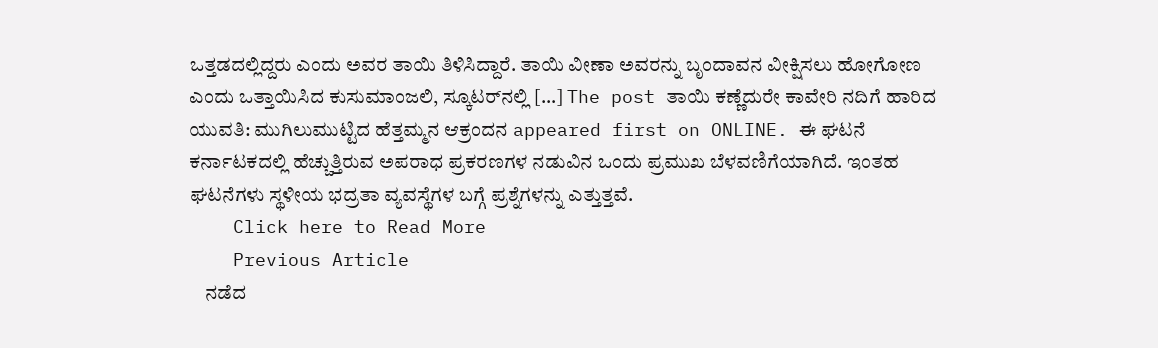ಒತ್ತಡದಲ್ಲಿದ್ದರು ಎಂದು ಅವರ ತಾಯಿ ತಿಳಿಸಿದ್ದಾರೆ. ತಾಯಿ ವೀಣಾ ಅವರನ್ನು ಬೃಂದಾವನ ವೀಕ್ಷಿಸಲು ಹೋಗೋಣ ಎಂದು ಒತ್ತಾಯಿಸಿದ ಕುಸುಮಾಂಜಲಿ, ಸ್ಕೂಟರ್‌ನಲ್ಲಿ […] The post ತಾಯಿ ಕಣ್ಣೆದುರೇ ಕಾವೇರಿ ನದಿಗೆ ಹಾರಿದ ಯುವತಿ: ಮುಗಿಲುಮುಟ್ಟಿದ ಹೆತ್ತಮ್ಮನ ಆಕ್ರಂದನ appeared first on ONLINE. ಈ ಘಟನೆ ಕರ್ನಾಟಕದಲ್ಲಿ ಹೆಚ್ಚುತ್ತಿರುವ ಅಪರಾಧ ಪ್ರಕರಣಗಳ ನಡುವಿನ ಒಂದು ಪ್ರಮುಖ ಬೆಳವಣಿಗೆಯಾಗಿದೆ. ಇಂತಹ ಘಟನೆಗಳು ಸ್ಥಳೀಯ ಭದ್ರತಾ ವ್ಯವಸ್ಥೆಗಳ ಬಗ್ಗೆ ಪ್ರಶ್ನೆಗಳನ್ನು ಎತ್ತುತ್ತವೆ.
    Click here to Read More
    Previous Article
    ನಡೆದ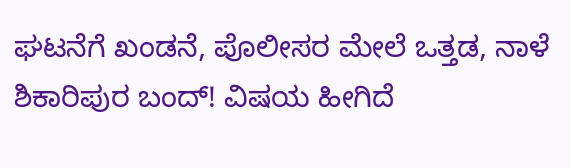ಘಟನೆಗೆ ಖಂಡನೆ, ಪೊಲೀಸರ ಮೇಲೆ ಒತ್ತಡ, ನಾಳೆ ಶಿಕಾರಿಪುರ ಬಂದ್! ವಿಷಯ ಹೀಗಿದೆ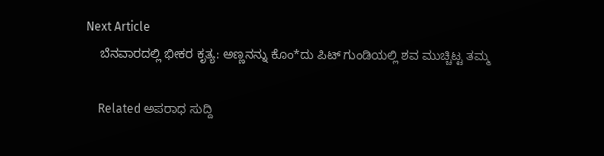Next Article
    ಬೆನವಾರದಲ್ಲಿ ಭೀಕರ ಕೃತ್ಯ: ಅಣ್ಣನನ್ನು ಕೊಂ*ದು ಪಿಟ್ ಗುಂಡಿಯಲ್ಲಿ ಶವ ಮುಚ್ಚಿಟ್ಟ ತಮ್ಮ

    Related ಅಪರಾಧ ಸುದ್ದಿ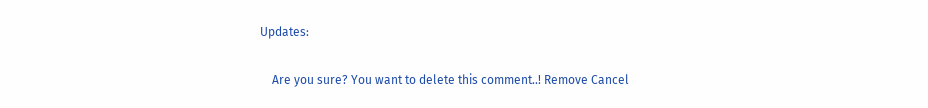Updates:

    Are you sure? You want to delete this comment..! Remove Cancel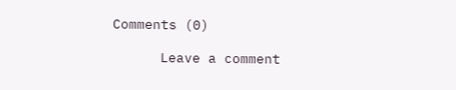Comments (0)

      Leave a comment